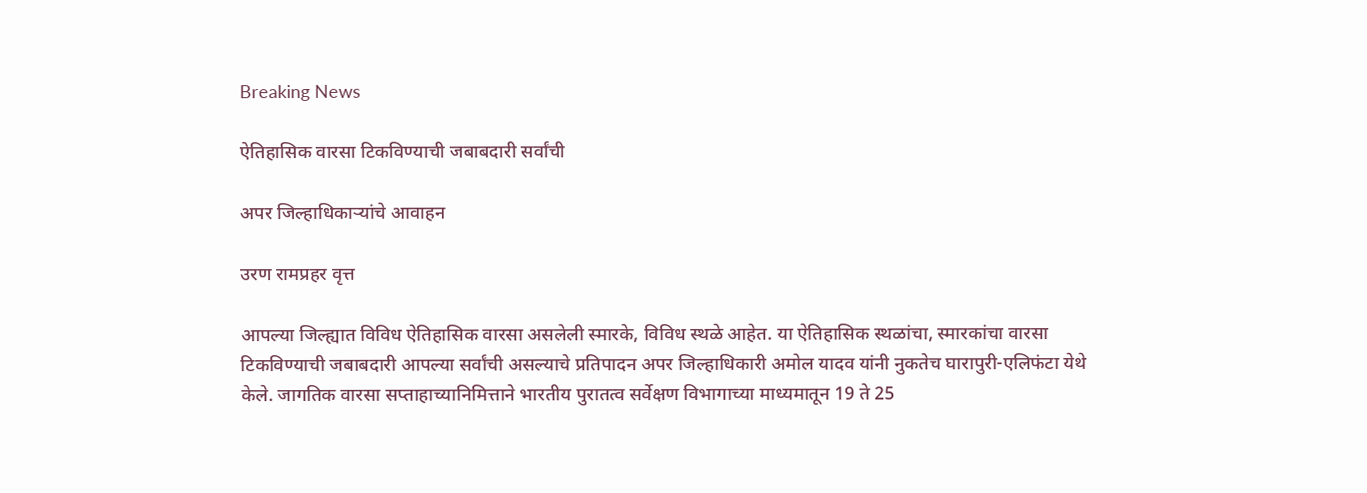Breaking News

ऐतिहासिक वारसा टिकविण्याची जबाबदारी सर्वांची

अपर जिल्हाधिकार्‍यांचे आवाहन

उरण रामप्रहर वृत्त

आपल्या जिल्ह्यात विविध ऐतिहासिक वारसा असलेली स्मारके, विविध स्थळे आहेत. या ऐतिहासिक स्थळांचा, स्मारकांचा वारसा टिकविण्याची जबाबदारी आपल्या सर्वांची असल्याचे प्रतिपादन अपर जिल्हाधिकारी अमोल यादव यांनी नुकतेच घारापुरी-एलिफंटा येथे केले. जागतिक वारसा सप्ताहाच्यानिमित्ताने भारतीय पुरातत्व सर्वेक्षण विभागाच्या माध्यमातून 19 ते 25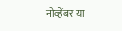नोव्हेंबर या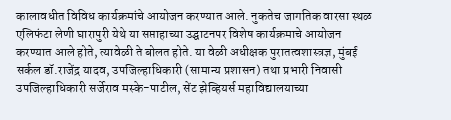कालावधीत विविध कार्यक्रमांचे आयोजन करण्यात आले. नुकतेच जागतिक वारसा स्थळ एलिफंटा लेणी घारापुरी येथे या सप्ताहाच्या उद्घाटनपर विशेष कार्यक्रमाचे आयोजन करण्यात आले होते, त्यावेळी ते बोलत होते. या वेळी अधीक्षक पुरातत्वशास्त्रज्ञ, मुंबई सर्कल डॉ.राजेंद्र यादव, उपजिल्हाधिकारी (सामान्य प्रशासन) तथा प्रभारी निवासी उपजिल्हाधिकारी सर्जेराव मस्के-पाटील, सेंट झेव्हियर्स महाविद्यालयाच्या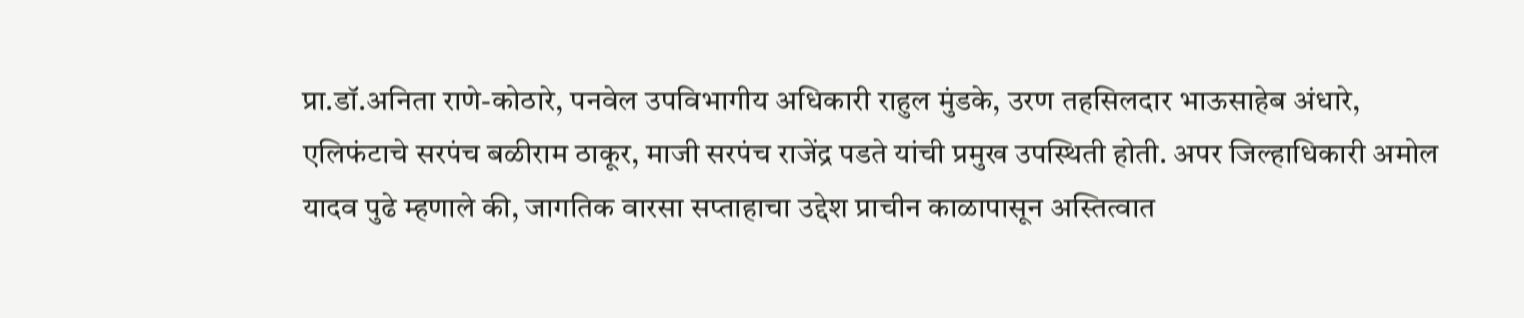प्रा.डॉ.अनिता राणे-कोठारे, पनवेल उपविभागीय अधिकारी राहुल मुंडके, उरण तहसिलदार भाऊसाहेब अंधारे, एलिफंटाचे सरपंच बळीराम ठाकूर, माजी सरपंच राजेंद्र पडते यांची प्रमुख उपस्थिती होती. अपर जिल्हाधिकारी अमोल यादव पुढे म्हणाले की, जागतिक वारसा सप्ताहाचा उद्देश प्राचीन काळापासून अस्तित्वात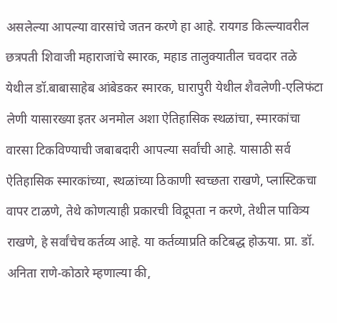असलेल्या आपल्या वारसांचे जतन करणे हा आहे. रायगड किल्ल्यावरील छत्रपती शिवाजी महाराजांचे स्मारक, महाड तालुक्यातील चवदार तळे येथील डॉ.बाबासाहेब आंबेडकर स्मारक, घारापुरी येथील शैवलेणी-एलिफंटा लेणी यासारख्या इतर अनमोल अशा ऐतिहासिक स्थळांचा, स्मारकांचा वारसा टिकविण्याची जबाबदारी आपल्या सर्वांची आहे. यासाठी सर्व ऐतिहासिक स्मारकांच्या, स्थळांच्या ठिकाणी स्वच्छता राखणे, प्लास्टिकचा वापर टाळणे, तेथे कोणत्याही प्रकारची विद्रूपता न करणे, तेथील पावित्र्य राखणे, हे सर्वांचेच कर्तव्य आहे. या कर्तव्याप्रति कटिबद्ध होऊया. प्रा. डॉ. अनिता राणे-कोठारे म्हणाल्या की,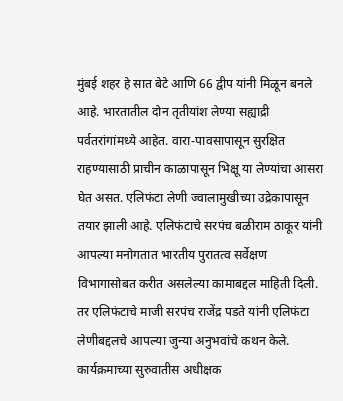मुंबई शहर हे सात बेटे आणि 66 द्वीप यांनी मिळून बनले आहे. भारतातील दोन तृतीयांश लेण्या सह्याद्री पर्वतरांगांमध्ये आहेत. वारा-पावसापासून सुरक्षित राहण्यासाठी प्राचीन काळापासून भिक्षू या लेण्यांचा आसरा घेत असत. एलिफंटा लेणी ज्वालामुखीच्या उद्रेकापासून तयार झाली आहे. एलिफंटाचे सरपंच बळीराम ठाकूर यांनी आपल्या मनोगतात भारतीय पुरातत्व सर्वेक्षण विभागासोबत करीत असलेल्या कामाबद्दल माहिती दिली. तर एलिफंटाचे माजी सरपंच राजेंद्र पडते यांनी एलिफंटा लेणीबद्दलचे आपल्या जुन्या अनुभवांचे कथन केले. कार्यक्रमाच्या सुरुवातीस अधीक्षक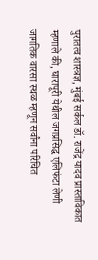पुरातत्व शास्त्रज्ञ, मुंबई सर्कल डॉ. राजेंद्र यादव प्रास्ताविकात म्हणाले की, घारापूरी येथील जगप्रसिद्ध एलिफंटा लेणी जागतिक वारसा स्थळ म्हणून सर्वांना परिचित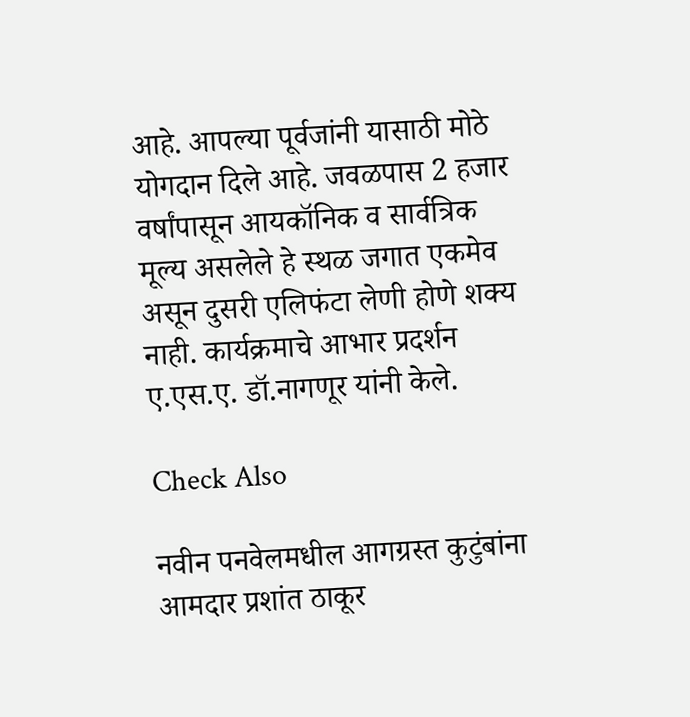आहे. आपल्या पूर्वजांनी यासाठी मोठे योगदान दिले आहे. जवळपास 2 हजार वर्षांपासून आयकॉनिक व सार्वत्रिक मूल्य असलेले हे स्थळ जगात एकमेव असून दुसरी एलिफंटा लेणी होणे शक्य नाही. कार्यक्रमाचे आभार प्रदर्शन ए.एस.ए. डॉ.नागणूर यांनी केले.

Check Also

नवीन पनवेलमधील आगग्रस्त कुटुंबांना आमदार प्रशांत ठाकूर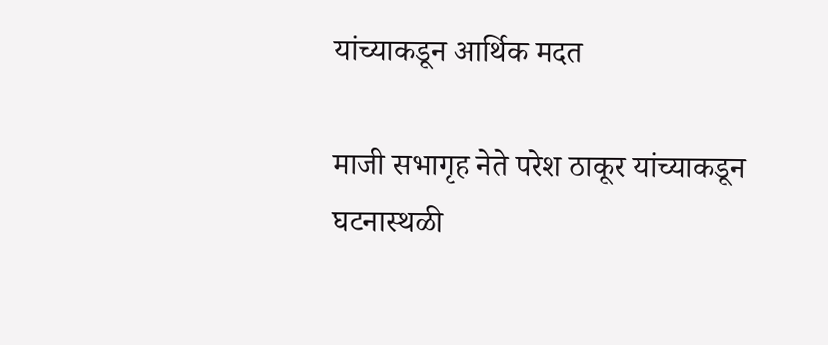यांच्याकडून आर्थिक मदत

माजी सभागृह नेते परेश ठाकूर यांच्याकडून घटनास्थळी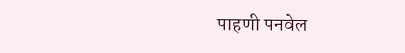पाहणी पनवेल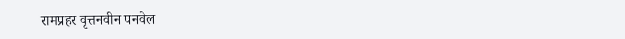रामप्रहर वृत्तनवीन पनवेल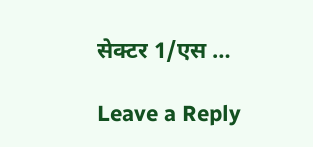सेक्टर 1/एस …

Leave a Reply